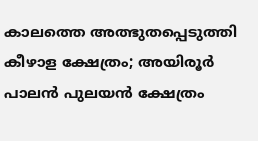കാലത്തെ അത്ഭുതപ്പെടുത്തി കീഴാള ക്ഷേത്രം; അയിരൂര്‍ പാലന്‍ പുലയന്‍ ക്ഷേത്രം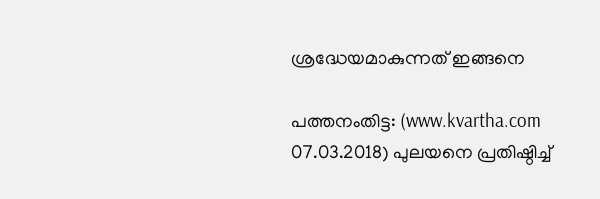ശ്രദ്ധേയമാകുന്നത് ഇങ്ങനെ

പത്തനംതിട്ട: (www.kvartha.com 07.03.2018) പുലയനെ പ്രതിഷ്ഠിച്ച്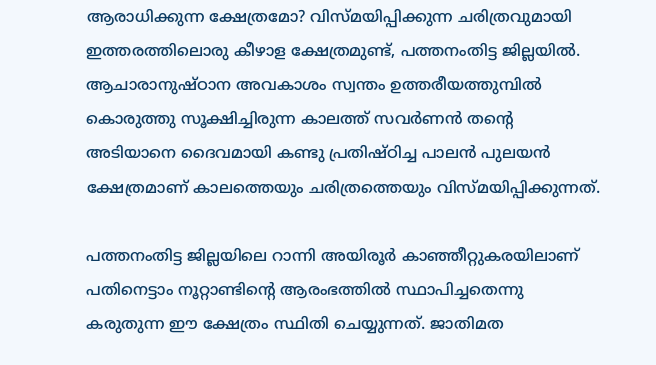ആരാധിക്കുന്ന ക്ഷേത്രമോ? വിസ്മയിപ്പിക്കുന്ന ചരിത്രവുമായി ഇത്തരത്തിലൊരു കീഴാള ക്ഷേത്രമുണ്ട്, പത്തനംതിട്ട ജില്ലയില്‍. ആചാരാനുഷ്ഠാന അവകാശം സ്വന്തം ഉത്തരീയത്തുമ്പില്‍ കൊരുത്തു സൂക്ഷിച്ചിരുന്ന കാലത്ത് സവര്‍ണന്‍ തന്റെ അടിയാനെ ദൈവമായി കണ്ടു പ്രതിഷ്ഠിച്ച പാലന്‍ പുലയന്‍ ക്ഷേത്രമാണ് കാലത്തെയും ചരിത്രത്തെയും വിസ്മയിപ്പിക്കുന്നത്.

പത്തനംതിട്ട ജില്ലയിലെ റാന്നി അയിരൂര്‍ കാഞ്ഞീറ്റുകരയിലാണ് പതിനെട്ടാം നൂറ്റാണ്ടിന്റെ ആരംഭത്തില്‍ സ്ഥാപിച്ചതെന്നു കരുതുന്ന ഈ ക്ഷേത്രം സ്ഥിതി ചെയ്യുന്നത്. ജാതിമത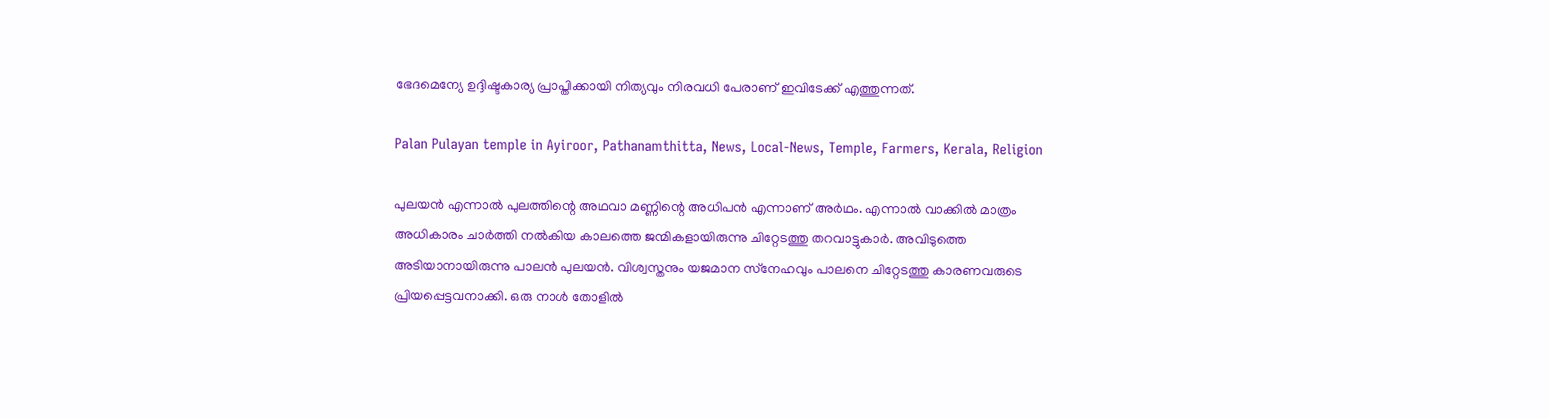ഭേദമെന്യേ ഉദ്ദിഷ്ടകാര്യ പ്രാപ്തിക്കായി നിത്യവും നിരവധി പേരാണ് ഇവിടേക്ക് എത്തുന്നത്.

Palan Pulayan temple in Ayiroor, Pathanamthitta, News, Local-News, Temple, Farmers, Kerala, Religion

പുലയന്‍ എന്നാല്‍ പുലത്തിന്റെ അഥവാ മണ്ണിന്റെ അധിപന്‍ എന്നാണ് അര്‍ഥം. എന്നാല്‍ വാക്കില്‍ മാത്രം അധികാരം ചാര്‍ത്തി നല്‍കിയ കാലത്തെ ജന്മികളായിരുന്നു ചിറ്റേടത്തു തറവാട്ടുകാര്‍. അവിടുത്തെ അടിയാനായിരുന്നു പാലന്‍ പുലയന്‍. വിശ്വസ്തനും യജമാന സ്‌നേഹവും പാലനെ ചിറ്റേടത്തു കാരണവരുടെ പ്രിയപ്പെട്ടവനാക്കി. ഒരു നാള്‍ തോളില്‍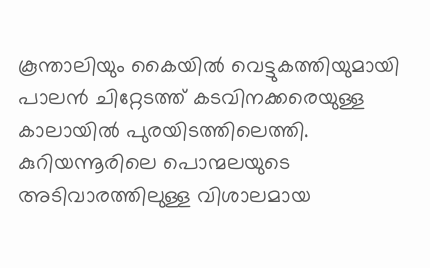കൂന്താലിയും കൈയില്‍ വെട്ടുകത്തിയുമായി പാലന്‍ ചിറ്റേടത്ത് കടവിനക്കരെയുള്ള കാലായില്‍ പുരയിടത്തിലെത്തി. കുറിയന്നൂരിലെ പൊന്മലയുടെ അടിവാരത്തിലുള്ള വിശാലമായ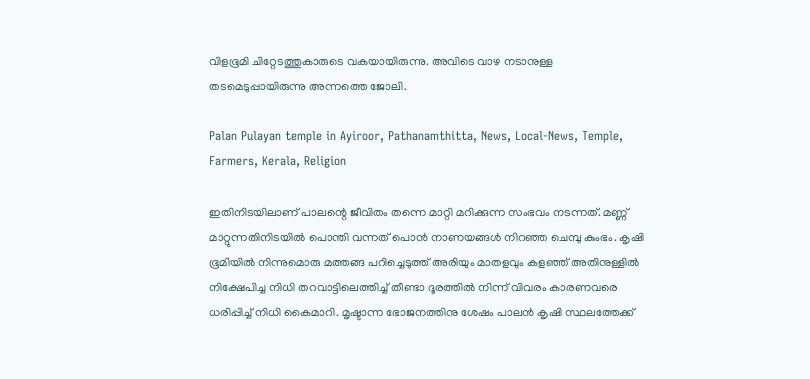വിളഭൂമി ചിറ്റേടത്തുകാരുടെ വകയായിരുന്നു. അവിടെ വാഴ നടാനുള്ള തടമെടുപ്പായിരുന്നു അന്നത്തെ ജോലി.

Palan Pulayan temple in Ayiroor, Pathanamthitta, News, Local-News, Temple, Farmers, Kerala, Religion

ഇതിനിടയിലാണ് പാലന്റെ ജീവിതം തന്നെ മാറ്റി മറിക്കുന്ന സംഭവം നടന്നത്. മണ്ണ് മാറ്റുന്നതിനിടയില്‍ പൊന്തി വന്നത് പൊന്‍ നാണയങ്ങള്‍ നിറഞ്ഞ ചെമ്പു കുംഭം. കൃഷി ഭൂമിയില്‍ നിന്നുമൊരു മത്തങ്ങ പറിച്ചെടുത്ത് അരിയും മാതളവും കളഞ്ഞ് അതിനുള്ളില്‍ നിക്ഷേപിച്ച നിധി തറവാട്ടിലെത്തിച്ച് തീണ്ടാ ദൂരത്തില്‍ നിന്ന് വിവരം കാരണവരെ ധരിപ്പിച്ച് നിധി കൈമാറി. മൃഷ്ടാന്ന ഭോജനത്തിനു ശേഷം പാലന്‍ കൃഷി സ്ഥലത്തേക്ക്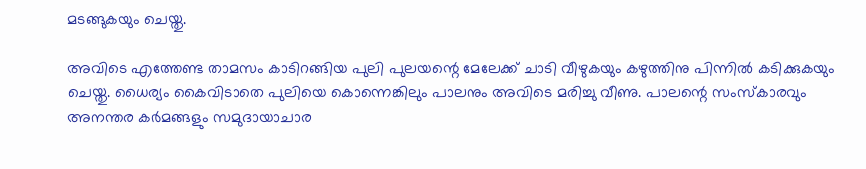മടങ്ങുകയും ചെയ്തു.

അവിടെ എത്തേണ്ട താമസം കാടിറങ്ങിയ പുലി പുലയന്റെ മേലേക്ക് ചാടി വീഴുകയും കഴുത്തിനു പിന്നില്‍ കടിക്കുകയും ചെയ്തു. ധൈര്യം കൈവിടാതെ പുലിയെ കൊന്നെങ്കിലും പാലനും അവിടെ മരിച്ചു വീണു. പാലന്റെ സംസ്‌കാരവും അനന്തര കര്‍മങ്ങളും സമുദായാചാര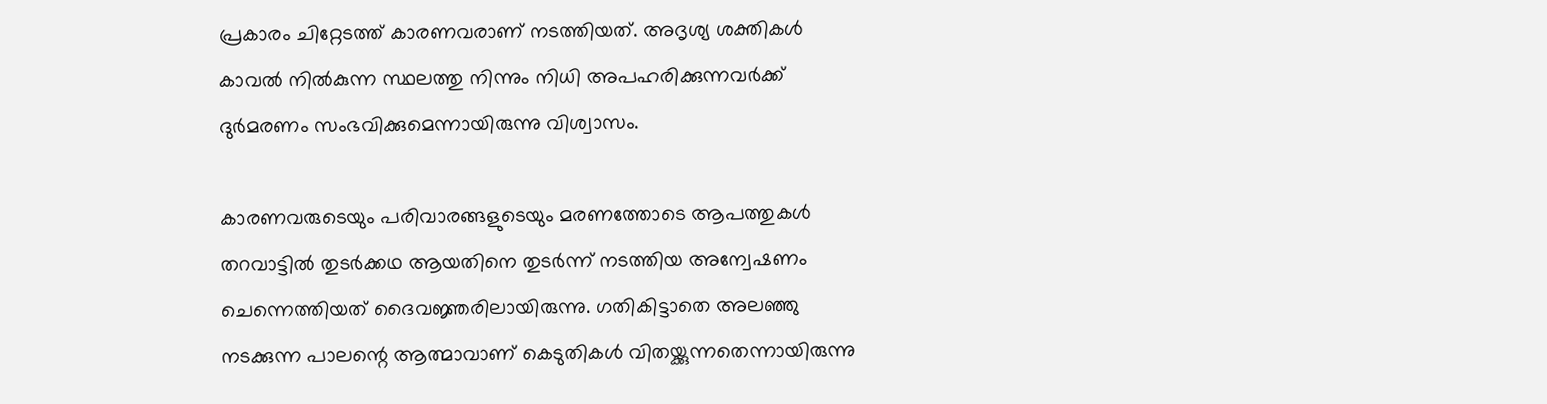പ്രകാരം ചിറ്റേടത്ത് കാരണവരാണ് നടത്തിയത്. അദൃശ്യ ശക്തികള്‍ കാവല്‍ നില്‍കുന്ന സ്ഥലത്തു നിന്നും നിധി അപഹരിക്കുന്നവര്‍ക്ക് ദുര്‍മരണം സംഭവിക്കുമെന്നായിരുന്നു വിശ്വാസം.

കാരണവരുടെയും പരിവാരങ്ങളുടെയും മരണത്തോടെ ആപത്തുകള്‍ തറവാട്ടില്‍ തുടര്‍ക്കഥ ആയതിനെ തുടര്‍ന്ന് നടത്തിയ അന്വേഷണം ചെന്നെത്തിയത് ദൈവജ്ഞരിലായിരുന്നു. ഗതികിട്ടാതെ അലഞ്ഞു നടക്കുന്ന പാലന്റെ ആത്മാവാണ് കെടുതികള്‍ വിതയ്ക്കുന്നതെന്നായിരുന്നു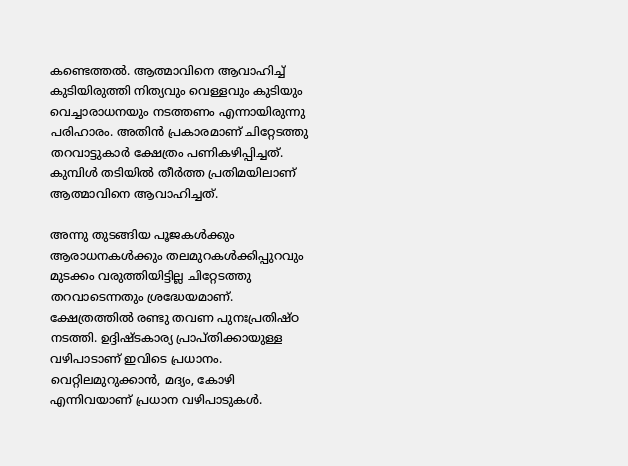കണ്ടെത്തല്‍. ആത്മാവിനെ ആവാഹിച്ച് കുടിയിരുത്തി നിത്യവും വെള്ളവും കുടിയും വെച്ചാരാധനയും നടത്തണം എന്നായിരുന്നു പരിഹാരം. അതിന്‍ പ്രകാരമാണ് ചിറ്റേടത്തു തറവാട്ടുകാര്‍ ക്ഷേത്രം പണികഴിപ്പിച്ചത്. കുമ്പിള്‍ തടിയില്‍ തീര്‍ത്ത പ്രതിമയിലാണ് ആത്മാവിനെ ആവാഹിച്ചത്.

അന്നു തുടങ്ങിയ പൂജകള്‍ക്കും ആരാധനകള്‍ക്കും തലമുറകള്‍ക്കിപ്പുറവും മുടക്കം വരുത്തിയിട്ടില്ല ചിറ്റേടത്തു തറവാടെന്നതും ശ്രദ്ധേയമാണ്. ക്ഷേത്രത്തില്‍ രണ്ടു തവണ പുനഃപ്രതിഷ്ഠ നടത്തി. ഉദ്ദിഷ്ടകാര്യ പ്രാപ്തിക്കായുള്ള വഴിപാടാണ് ഇവിടെ പ്രധാനം. വെറ്റിലമുറുക്കാന്‍, മദ്യം, കോഴി എന്നിവയാണ് പ്രധാന വഴിപാടുകള്‍.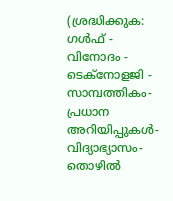(ശ്രദ്ധിക്കുക: ഗൾഫ് - വിനോദം - ടെക്നോളജി - സാമ്പത്തികം- പ്രധാന അറിയിപ്പുകൾ-വിദ്യാഭ്യാസം-തൊഴിൽ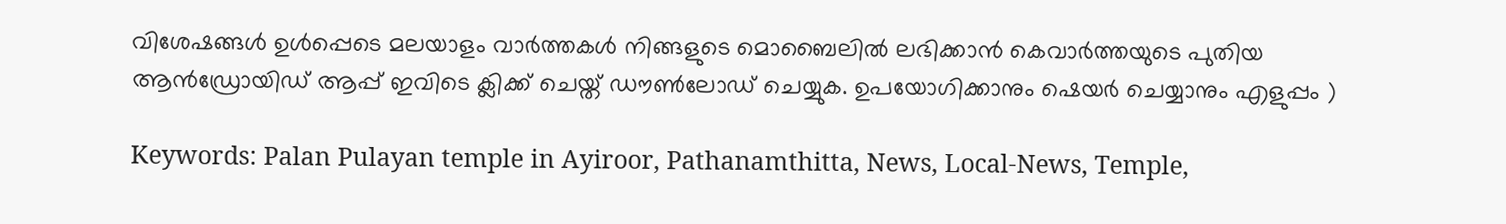വിശേഷങ്ങൾ ഉൾപ്പെടെ മലയാളം വാർത്തകൾ നിങ്ങളുടെ മൊബൈലിൽ ലഭിക്കാൻ കെവാർത്തയുടെ പുതിയ ആൻഡ്രോയിഡ് ആപ്പ് ഇവിടെ ക്ലിക്ക് ചെയ്ത് ഡൗൺലോഡ് ചെയ്യുക. ഉപയോഗിക്കാനും ഷെയർ ചെയ്യാനും എളുപ്പം )

Keywords: Palan Pulayan temple in Ayiroor, Pathanamthitta, News, Local-News, Temple,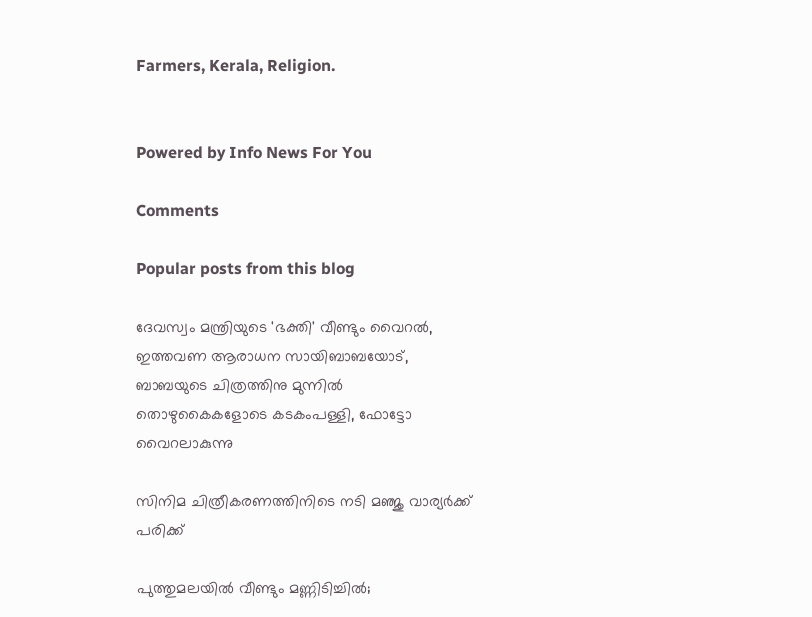Farmers, Kerala, Religion.


Powered by Info News For You

Comments

Popular posts from this blog

ദേവസ്വം മന്ത്രിയുടെ 'ഭക്തി' വീണ്ടും വൈറല്‍, ഇത്തവണ ആരാധന സായിബാബയോട്, ബാബയുടെ ചിത്രത്തിനു മുന്നില്‍ തൊഴുകൈകളോടെ കടകംപള്ളി, ഫോട്ടോ വൈറലാകുന്നു

സിനിമ ചിത്രീകരണത്തിനിടെ നടി മഞ്ജു വാര്യര്‍ക്ക് പരിക്ക്

പുത്തുമലയില്‍ വീണ്ടും മണ്ണിടിച്ചില്‍;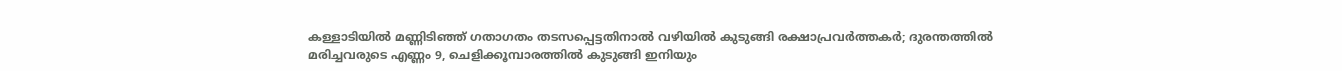കള്ളാടിയില്‍ മണ്ണിടിഞ്ഞ് ഗതാഗതം തടസപ്പെട്ടതിനാല്‍ വഴിയില്‍ കുടുങ്ങി രക്ഷാപ്രവര്‍ത്തകര്‍; ദുരന്തത്തില്‍ മരിച്ചവരുടെ എണ്ണം 9, ചെളിക്കൂമ്പാരത്തില്‍ കുടുങ്ങി ഇനിയും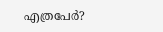എത്രപേര്‍?